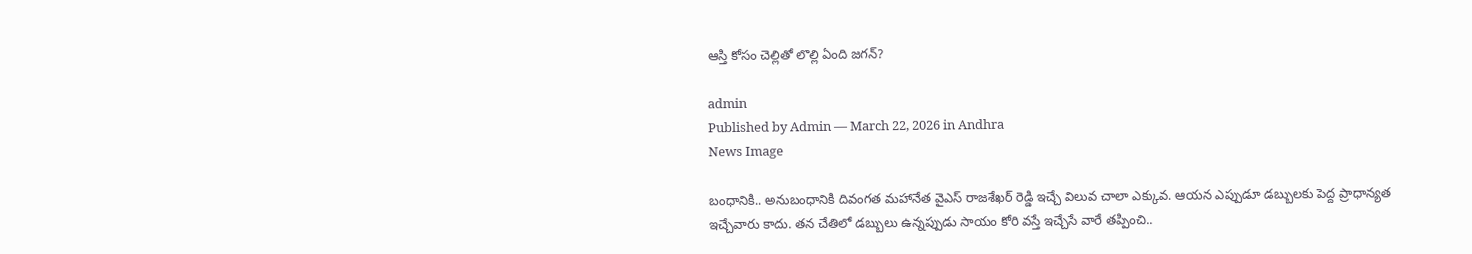ఆస్తి కోసం చెల్లితో లొల్లి ఏంది జగన్?

admin
Published by Admin — March 22, 2026 in Andhra
News Image

బంధానికి.. అనుబంధానికి దివంగత మహానేత వైఎస్ రాజశేఖర్ రెడ్డి ఇచ్చే విలువ చాలా ఎక్కువ. ఆయన ఎప్పుడూ డబ్బులకు పెద్ద ప్రాధాన్యత ఇచ్చేవారు కాదు. తన చేతిలో డబ్బులు ఉన్నప్పుడు సాయం కోరి వస్తే ఇచ్చేసే వారే తప్పించి..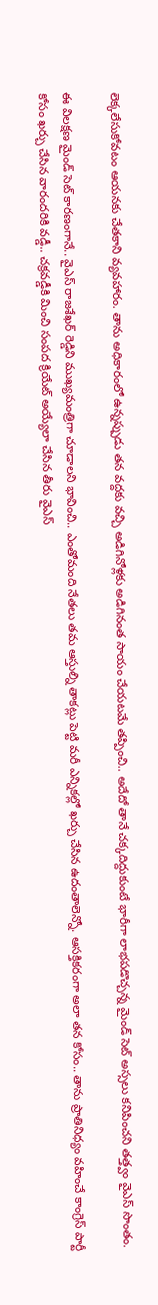లెక్కలేసుకోవటం ఆయనకు చేతకాని వ్యవహారం. తాను అధికారంలో ఉన్నప్పుడు తన వద్దకు వచ్చి అడిగినోళ్లకు అడిగినంత సాయం చేయటమే తప్పించి.. అదేదో తానే చక్కదిద్దుకుంటే భారీగా లాభపడొచ్చన్న మైండ్ సెట్ అస్సలు కనిపించని తత్త్వం వైఎస్ సొంతం.

ఈ విలక్షణ మైండ్ సెట్ కారణంగానే.. వైఎస్ రాజశేఖర్ రెడ్డిని ముఖ్యమంత్రిగా చూడాలని భావించి.. ఎంతోమంది నేతలు తమ ఆస్తుల్ని తాకట్లు పెట్టి మరీ ఎన్నికల్లో ఖర్చు చేసిన ఉదంతాలెన్నో. ఆసక్తికరంగా అలా తన కోసం.. తాను ప్రాతినిధ్యం వహించే కాంగ్రెస్ పార్టీ కోసం ఖర్చు చేసిన వారందరికి వడ్డీ.. చక్రవడ్డీకి మించి సంపద క్రియేట్ అయ్యేలా చేసిన తీరు వైఎస్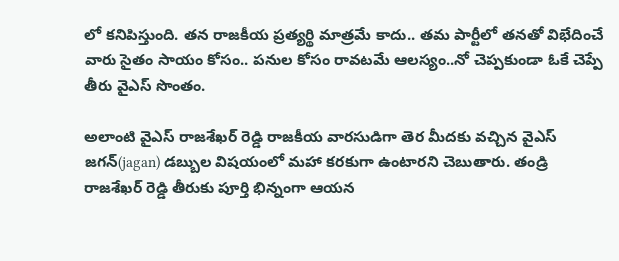లో కనిపిస్తుంది. తన రాజకీయ ప్రత్యర్థి మాత్రమే కాదు.. తమ పార్టీలో తనతో విభేదించే వారు సైతం సాయం కోసం.. పనుల కోసం రావటమే ఆలస్యం..నో చెప్పకుండా ఓకే చెప్పే తీరు వైఎస్ సొంతం.

అలాంటి వైఎస్ రాజశేఖర్ రెడ్డి రాజకీయ వారసుడిగా తెర మీదకు వచ్చిన వైఎస్ జగన్(jagan) డబ్బుల విషయంలో మహా కరకుగా ఉంటారని చెబుతారు. తండ్రి రాజశేఖర్ రెడ్డి తీరుకు పూర్తి భిన్నంగా ఆయన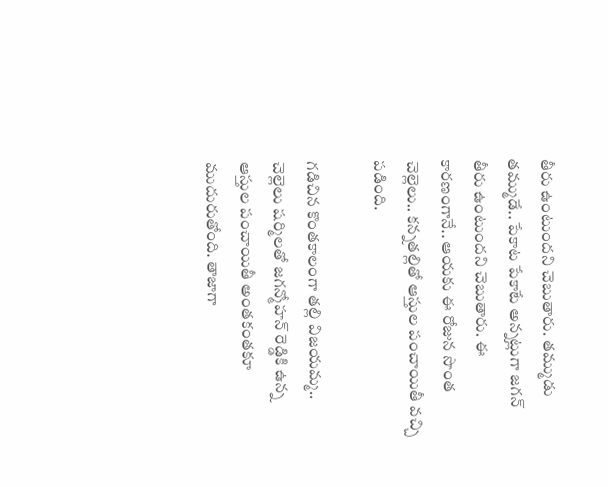తీరు ఉంటుందని చెబుతారు. తమ్ముడు తమ్ముడే.. పేకాట పేకాటే అన్నట్లుగా జగన్ తీరు ఉంటుందని చెబుతారు. ఈ కారణంగానే.. ఆయకు ఈ రోజున సొంత చెల్లెలు.. కన్నతల్లితో ఆస్తుల పంచాయితీ వచ్చి పడింది.

గడిచిన కొంతకాలంగా తల్లి విజయమ్మ.. చెల్లెలు షర్మిలతో జగన్మోహన్ రెడ్డికి ఉన్న ఆస్తుల పంచాయితీ అంతకంతకూ ముదురుతోంది. తాజాగా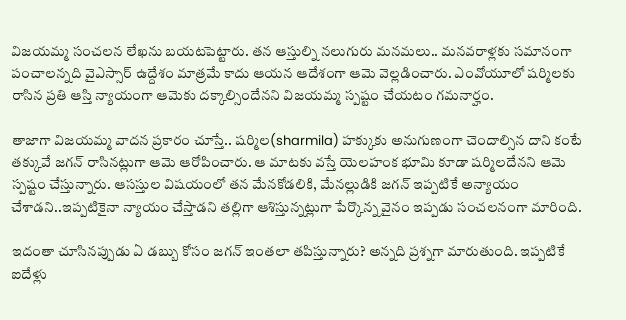విజయమ్మ సంచలన లేఖను బయటపెట్టారు. తన ఆస్తుల్ని నలుగురు మనమలు.. మనవరాళ్లకు సమానంగా పంచాలన్నది వైఎస్సార్ ఉద్దేశం మాత్రమే కాదు ఆయన ఆదేశంగా ఆమె వెల్లడించారు. ఎంవోయూలో షర్మిలకు రాసిన ప్రతి ఆస్తి న్యాయంగా ఆమెకు దక్కాల్సిందేనని విజయమ్మ స్పష్టం చేయటం గమనార్హం.

తాజాగా విజయమ్మ వాదన ప్రకారం చూస్తే.. షర్మిల(sharmila) హక్కుకు అనుగుణంగా చెందాల్సిన దాని కంటే తక్కువే జగన్ రాసినట్లుగా ఆమె ఆరోపించారు. ఆ మాటకు వస్తే యెలహంక భూమి కూడా షర్మిలదేనని ఆమె స్పష్టం చేస్తున్నారు. ఆసస్తుల విషయంలో తన మేనకోడలికి, మేనల్లుడికి జగన్ ఇప్పటికే అన్యాయం చేశాడని..ఇప్పటికైనా న్యాయం చేస్తాడని తల్లిగా ఆశిస్తున్నట్లుగా పేర్కొన్న వైనం ఇప్పడు సంచలనంగా మారింది.

ఇదంతా చూసినప్పుడు ఏ డబ్బు కోసం జగన్ ఇంతలా తపిస్తున్నారు? అన్నది ప్రశ్నగా మారుతుంది. ఇప్పటికే ఐదేళ్లు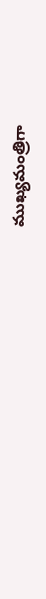ముఖ్యమంత్రిగా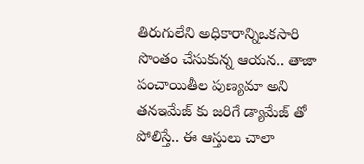తిరుగులేని అధికారాన్నిఒకసారి సొంతం చేసుకున్న ఆయన.. తాజా పంచాయితీల పుణ్యమా అని తనఇమేజ్ కు జరిగే డ్యామేజ్ తో పోలిస్తే.. ఈ ఆస్తులు చాలా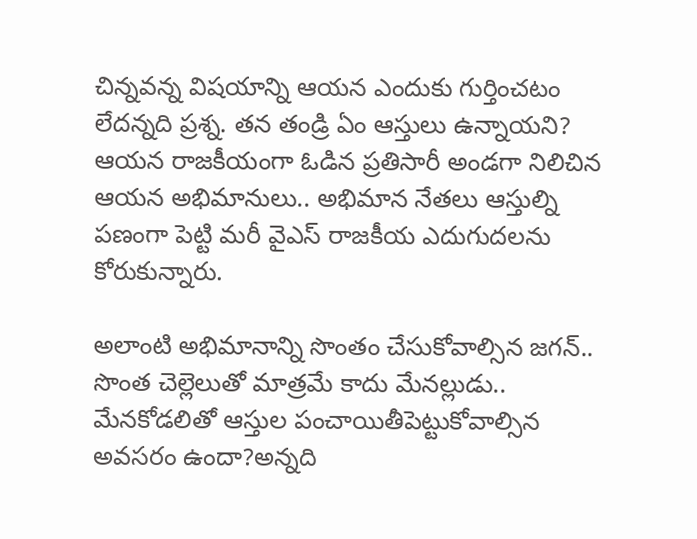చిన్నవన్న విషయాన్ని ఆయన ఎందుకు గుర్తించటం లేదన్నది ప్రశ్న. తన తండ్రి ఏం ఆస్తులు ఉన్నాయని? ఆయన రాజకీయంగా ఓడిన ప్రతిసారీ అండగా నిలిచిన ఆయన అభిమానులు.. అభిమాన నేతలు ఆస్తుల్ని పణంగా పెట్టి మరీ వైఎస్ రాజకీయ ఎదుగుదలను కోరుకున్నారు.

అలాంటి అభిమానాన్ని సొంతం చేసుకోవాల్సిన జగన్.. సొంత చెల్లెలుతో మాత్రమే కాదు మేనల్లుడు.. మేనకోడలితో ఆస్తుల పంచాయితీపెట్టుకోవాల్సిన అవసరం ఉందా?అన్నది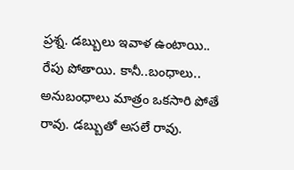ప్రశ్న. డబ్బులు ఇవాళ ఉంటాయి.. రేపు పోతాయి. కానీ..బంధాలు.. అనుబంధాలు మాత్రం ఒకసారి పోతే రావు. డబ్బుతో అసలే రావు.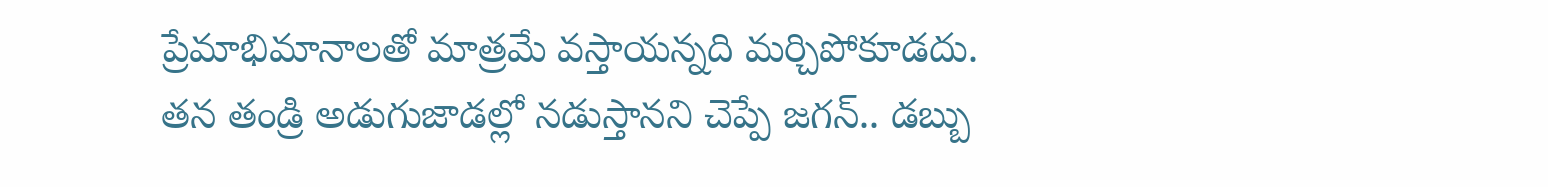ప్రేమాభిమానాలతో మాత్రమే వస్తాయన్నది మర్చిపోకూడదు. తన తండ్రి అడుగుజాడల్లో నడుస్తానని చెప్పే జగన్.. డబ్బు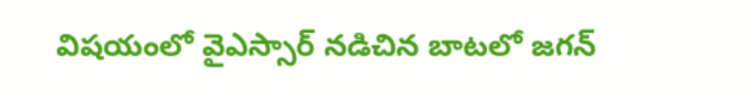విషయంలో వైఎస్సార్ నడిచిన బాటలో జగన్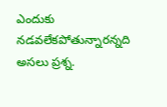ఎందుకు నడవలేకపోతున్నారన్నది అసలు ప్రశ్న.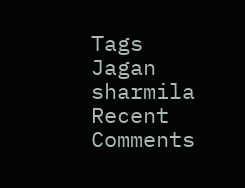Tags
Jagan sharmila
Recent Comments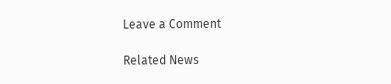Leave a Comment

Related News